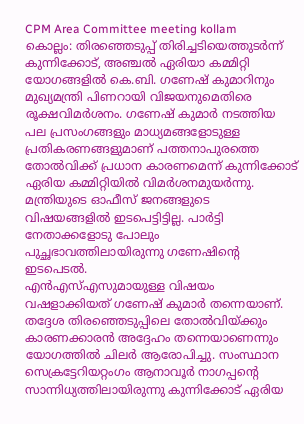CPM Area Committee meeting kollam
കൊല്ലം: തിരഞ്ഞെടുപ്പ് തിരിച്ചടിയെത്തുടർന്ന് കുന്നിക്കോട്, അഞ്ചൽ ഏരിയാ കമ്മിറ്റി യോഗങ്ങളിൽ കെ.ബി. ഗണേഷ് കുമാറിനും മുഖ്യമന്ത്രി പിണറായി വിജയനുമെതിരെ രൂക്ഷവിമർശനം. ഗണേഷ് കുമാർ നടത്തിയ പല പ്രസംഗങ്ങളും മാധ്യമങ്ങളോടുള്ള പ്രതികരണങ്ങളുമാണ് പത്തനാപുരത്തെ തോൽവിക്ക് പ്രധാന കാരണമെന്ന് കുന്നിക്കോട് ഏരിയ കമ്മിറ്റിയിൽ വിമർശനമുയർന്നു. മന്ത്രിയുടെ ഓഫീസ് ജനങ്ങളുടെ വിഷയങ്ങളിൽ ഇടപെട്ടിട്ടില്ല. പാർട്ടി നേതാക്കളോടു പോലും പുച്ഛഭാവത്തിലായിരുന്നു ഗണേഷിന്റെ ഇടപെടൽ.
എൻഎസ്എസുമായുള്ള വിഷയം വഷളാക്കിയത് ഗണേഷ് കുമാർ തന്നെയാണ്. തദ്ദേശ തിരഞ്ഞെടുപ്പിലെ തോൽവിയ്ക്കും കാരണക്കാരൻ അദ്ദേഹം തന്നെയാണെന്നും യോഗത്തിൽ ചിലർ ആരോപിച്ചു. സംസ്ഥാന സെക്രട്ടേറിയറ്റംഗം ആനാവൂർ നാഗപ്പന്റെ സാന്നിധ്യത്തിലായിരുന്നു കുന്നിക്കോട് ഏരിയ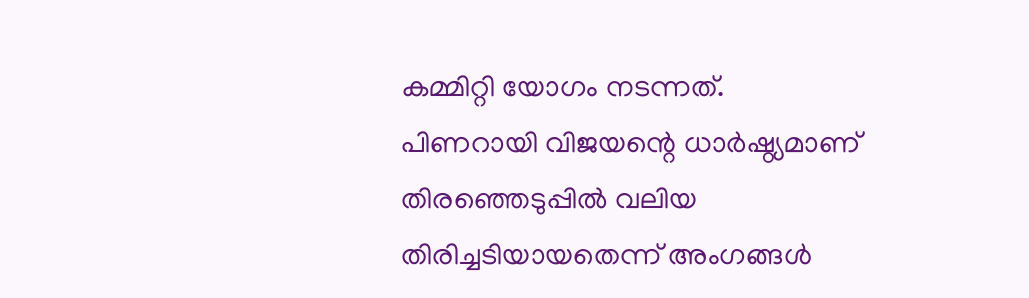കമ്മിറ്റി യോഗം നടന്നത്.
പിണറായി വിജയന്റെ ധാർഷ്ഠ്യമാണ് തിരഞ്ഞെടുപ്പിൽ വലിയ തിരിച്ചടിയായതെന്ന് അംഗങ്ങൾ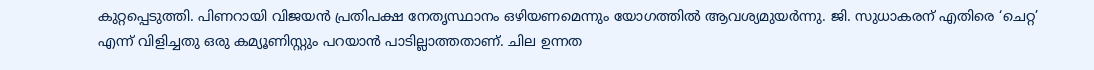കുറ്റപ്പെടുത്തി. പിണറായി വിജയൻ പ്രതിപക്ഷ നേതൃസ്ഥാനം ഒഴിയണമെന്നും യോഗത്തിൽ ആവശ്യമുയർന്നു. ജി. സുധാകരന് എതിരെ ‘ചെറ്റ’ എന്ന് വിളിച്ചതു ഒരു കമ്യൂണിസ്റ്റും പറയാൻ പാടില്ലാത്തതാണ്. ചില ഉന്നത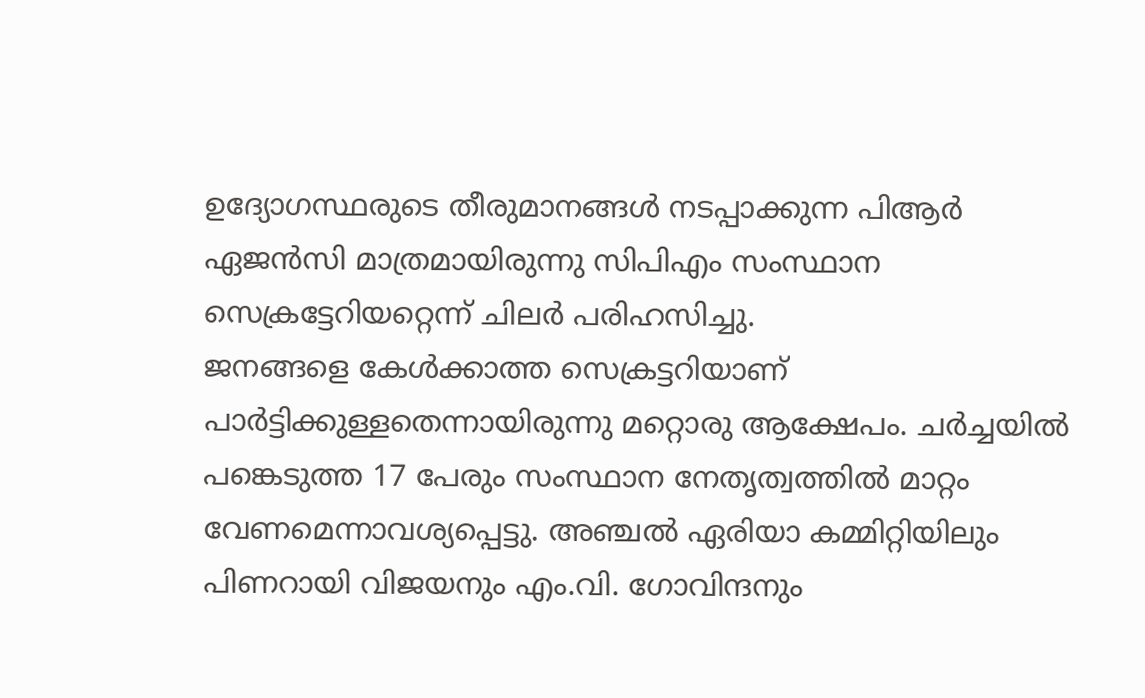ഉദ്യോഗസ്ഥരുടെ തീരുമാനങ്ങൾ നടപ്പാക്കുന്ന പിആർ ഏജൻസി മാത്രമായിരുന്നു സിപിഎം സംസ്ഥാന സെക്രട്ടേറിയറ്റെന്ന് ചിലർ പരിഹസിച്ചു.
ജനങ്ങളെ കേൾക്കാത്ത സെക്രട്ടറിയാണ് പാർട്ടിക്കുള്ളതെന്നായിരുന്നു മറ്റൊരു ആക്ഷേപം. ചർച്ചയിൽ പങ്കെടുത്ത 17 പേരും സംസ്ഥാന നേതൃത്വത്തിൽ മാറ്റം വേണമെന്നാവശ്യപ്പെട്ടു. അഞ്ചൽ ഏരിയാ കമ്മിറ്റിയിലും പിണറായി വിജയനും എം.വി. ഗോവിന്ദനും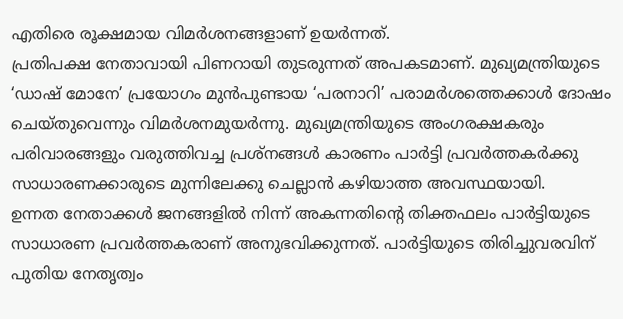എതിരെ രൂക്ഷമായ വിമർശനങ്ങളാണ് ഉയർന്നത്.
പ്രതിപക്ഷ നേതാവായി പിണറായി തുടരുന്നത് അപകടമാണ്. മുഖ്യമന്ത്രിയുടെ ‘ഡാഷ് മോനേ’ പ്രയോഗം മുൻപുണ്ടായ ‘പരനാറി’ പരാമർശത്തെക്കാൾ ദോഷം ചെയ്തുവെന്നും വിമർശനമുയർന്നു. മുഖ്യമന്ത്രിയുടെ അംഗരക്ഷകരും പരിവാരങ്ങളും വരുത്തിവച്ച പ്രശ്നങ്ങൾ കാരണം പാർട്ടി പ്രവർത്തകർക്കു സാധാരണക്കാരുടെ മുന്നിലേക്കു ചെല്ലാൻ കഴിയാത്ത അവസ്ഥയായി.
ഉന്നത നേതാക്കൾ ജനങ്ങളിൽ നിന്ന് അകന്നതിന്റെ തിക്തഫലം പാർട്ടിയുടെ സാധാരണ പ്രവർത്തകരാണ് അനുഭവിക്കുന്നത്. പാർട്ടിയുടെ തിരിച്ചുവരവിന് പുതിയ നേതൃത്വം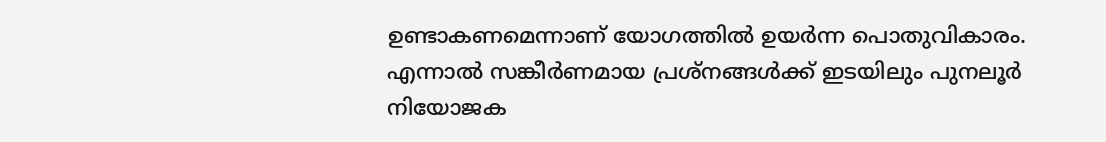ഉണ്ടാകണമെന്നാണ് യോഗത്തിൽ ഉയർന്ന പൊതുവികാരം. എന്നാൽ സങ്കീർണമായ പ്രശ്നങ്ങൾക്ക് ഇടയിലും പുനലൂർ നിയോജക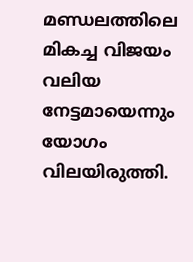മണ്ഡലത്തിലെ മികച്ച വിജയം വലിയ നേട്ടമായെന്നും യോഗം വിലയിരുത്തി.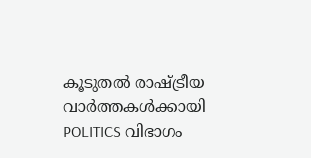കൂടുതൽ രാഷ്ട്രീയ വാർത്തകൾക്കായി POLITICS വിഭാഗം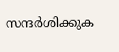സന്ദർശിക്കുക